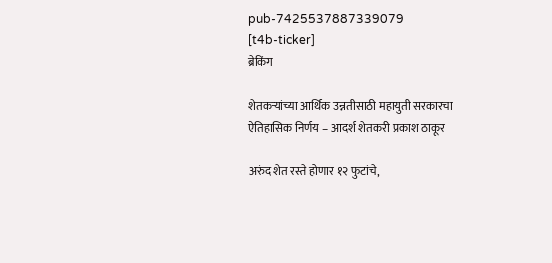pub-7425537887339079
[t4b-ticker]
ब्रेकिंग

शेतकऱ्यांच्या आर्थिक उन्नतीसाठी महायुती सरकारचा ऐतिहासिक निर्णय – आदर्श शेतकरी प्रकाश ठाकूर

अरुंद शेत रस्ते होणार १२ फुटांचे,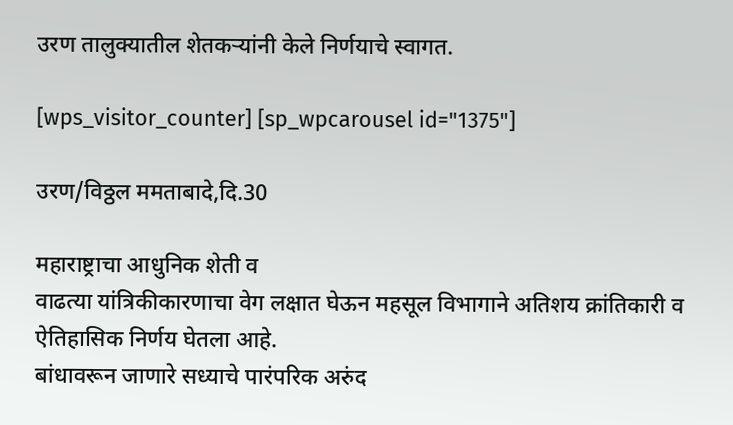उरण तालुक्यातील शेतकऱ्यांनी केले निर्णयाचे स्वागत.

[wps_visitor_counter] [sp_wpcarousel id="1375"]

उरण/विठ्ठल ममताबादे,दि.30

महाराष्ट्राचा आधुनिक शेती व
वाढत्या यांत्रिकीकारणाचा वेग लक्षात घेऊन महसूल विभागाने अतिशय क्रांतिकारी व ऐतिहासिक निर्णय घेतला आहे.
बांधावरून जाणारे सध्याचे पारंपरिक अरुंद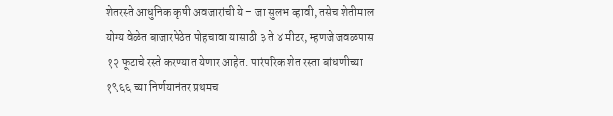शेतरस्ते आधुनिक कृषी अवजारांची ये – जा सुलभ व्हावी, तसेच शेतीमाल योग्य वेळेत बाजारपेठेत पोहचावा यासाठी ३ ते ४ मीटर, म्हणजे जवळपास १२ फूटाचे रस्ते करण्यात येणार आहेत. पारंपरिक शेत रस्ता बांधणीच्या १९६६ च्या निर्णयानंतर प्रथमच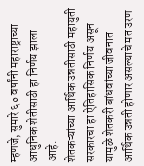म्हणजे, सुमारे ६० वर्षांनी महाराष्ट्राच्या आधुनिक शेतीसाठी हा निर्णय झाला आहे.
शेतकऱ्यांच्या आर्थिक उन्नतीसाठी महायुती सरकारचा हा ऐतिहासिक निर्णय असून यामुळे शेतकरी बांधवांच्या जीवनात आर्थिक उन्नती होणार असल्याचे मत उरण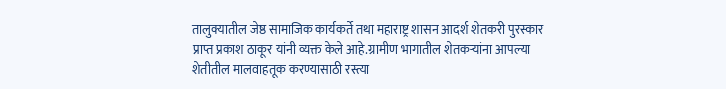तालुक्यातील जेष्ठ सामाजिक कार्यकर्ते तथा महाराष्ट्र शासन आदर्श शेतकरी पुरस्कार प्राप्त प्रकाश ठाकूर यांनी व्यक्त केले आहे.ग्रामीण भागातील शेतकऱ्यांना आपल्या शेतीतील मालवाहतूक करण्यासाठी रस्त्या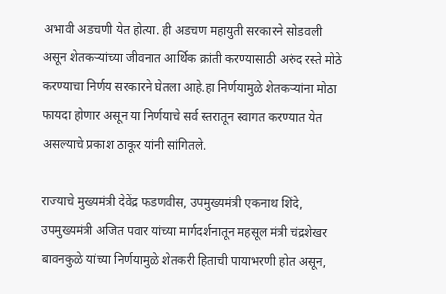अभावी अडचणी येत होत्या. ही अडचण महायुती सरकारने सोडवली असून शेतकऱ्यांच्या जीवनात आर्थिक क्रांती करण्यासाठी अरुंद रस्ते मोठे करण्याचा निर्णय सरकारने घेतला आहे.हा निर्णयामुळे शेतकऱ्यांना मोठा फायदा होणार असून या निर्णयाचे सर्व स्तरातून स्वागत करण्यात येत असल्याचे प्रकाश ठाकूर यांनी सांगितले.

राज्याचे मुख्यमंत्री देवेंद्र फडणवीस, उपमुख्यमंत्री एकनाथ शिंदे, उपमुख्यमंत्री अजित पवार यांच्या मार्गदर्शनातून महसूल मंत्री चंद्रशेखर बावनकुळे यांच्या निर्णयामुळे शेतकरी हिताची पायाभरणी होत असून,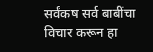सर्वंकष सर्व बाबींचा विचार करून हा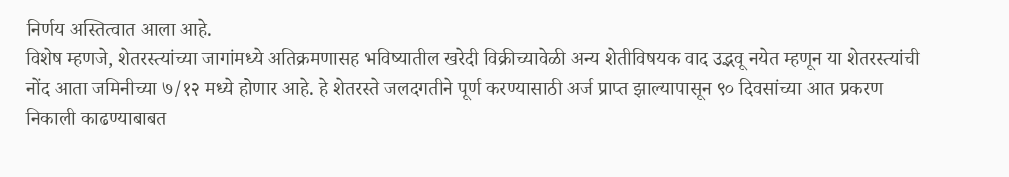निर्णय अस्तित्वात आला आहे.
विशेष म्हणजे, शेतरस्त्यांच्या जागांमध्ये अतिक्रमणासह भविष्यातील खरेदी विक्रीच्यावेळी अन्य शेतीविषयक वाद उद्भवू नयेत म्हणून या शेतरस्त्यांची नोंद आता जमिनीच्या ७/१२ मध्ये होणार आहे. हे शेतरस्ते जलदगतीने पूर्ण करण्यासाठी अर्ज प्राप्त झाल्यापासून ९० दिवसांच्या आत प्रकरण निकाली काढण्याबाबत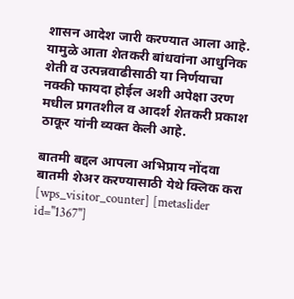शासन आदेश जारी करण्यात आला आहे.
यामुळे आता शेतकरी बांधवांना आधुनिक शेती व उत्पन्नवाढीसाठी या निर्णयाचा नक्की फायदा होईल अशी अपेक्षा उरण मधील प्रगतशील व आदर्श शेतकरी प्रकाश ठाकूर यांनी व्यक्त केली आहे.

बातमी बद्दल आपला अभिप्राय नोंदवा
बातमी शेअर करण्यासाठी येथे क्लिक करा
[wps_visitor_counter] [metaslider id="1367"]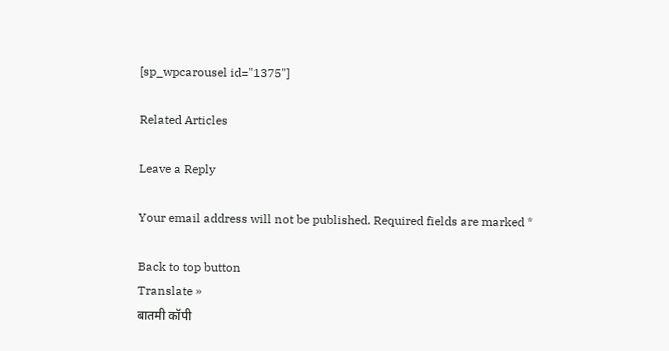[sp_wpcarousel id="1375"]

Related Articles

Leave a Reply

Your email address will not be published. Required fields are marked *

Back to top button
Translate »
बातमी कॉपी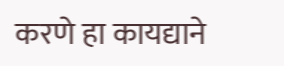करणे हा कायद्याने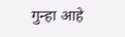गुन्हा आहे